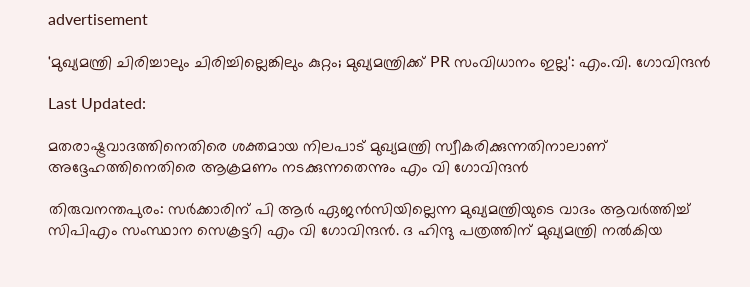advertisement

'മുഖ്യമന്ത്രി ചിരിച്ചാലും ചിരിച്ചില്ലെങ്കിലും കുറ്റം; മുഖ്യമന്ത്രിക്ക് PR സംവിധാനം ഇല്ല': എം.വി. ഗോവിന്ദൻ

Last Updated:

മതരാഷ്ട്രവാദത്തിനെതിരെ ശക്തമായ നിലപാട് മുഖ്യമന്ത്രി സ്വീകരിക്കുന്നതിനാലാണ് അദ്ദേഹത്തിനെതിരെ ആക്രമണം നടക്കുന്നതെന്നും എം വി ഗോവിന്ദൻ

തിരുവനന്തപുരം: സർക്കാരിന് പി ആർ ഏജൻസിയില്ലെന്ന മുഖ്യമന്ത്രിയുടെ വാദം ആവർത്തിച്ച് സിപിഎം സംസ്ഥാന സെക്രട്ടറി എം വി ഗോവിന്ദൻ. ദ ഹിന്ദു പത്രത്തിന് മുഖ്യമന്ത്രി നൽകിയ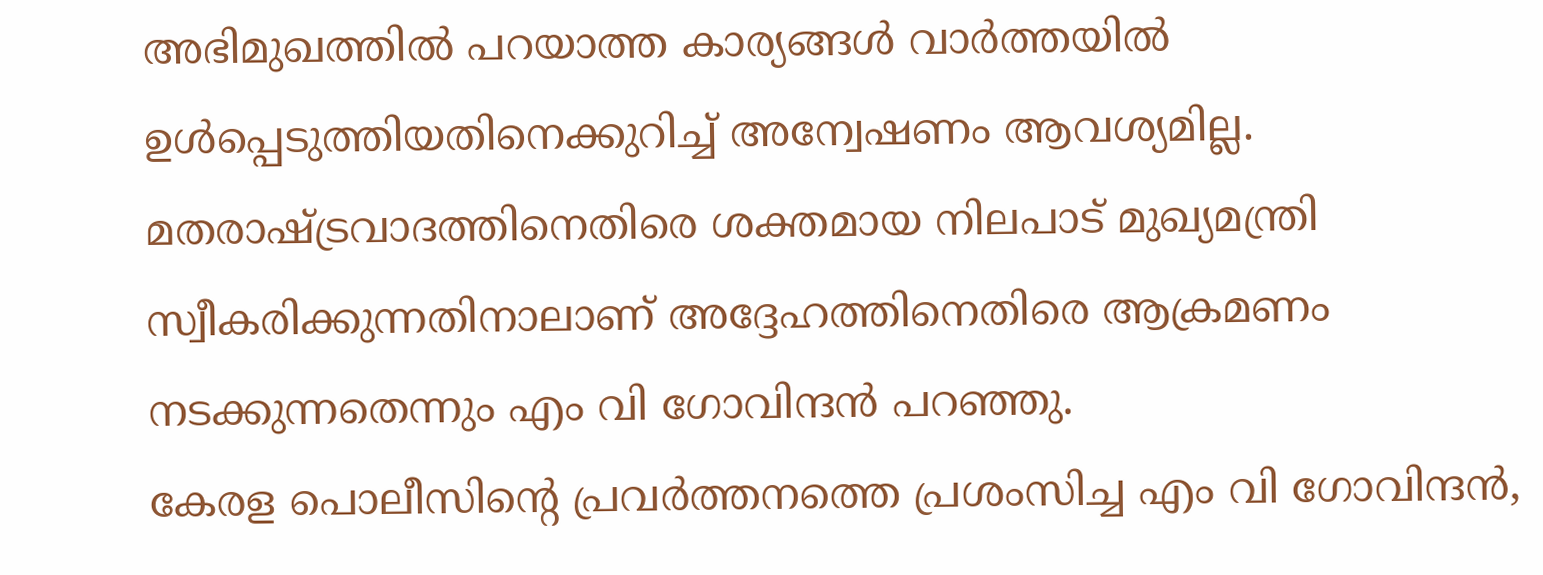അഭിമുഖത്തിൽ പറയാത്ത കാര്യങ്ങൾ വാർത്തയിൽ ഉൾപ്പെടുത്തിയതിനെക്കുറിച്ച് അന്വേഷണം ആവശ്യമില്ല. മതരാഷ്ട്രവാദത്തിനെതിരെ ശക്തമായ നിലപാട് മുഖ്യമന്ത്രി സ്വീകരിക്കുന്നതിനാലാണ് അദ്ദേഹത്തിനെതിരെ ആക്രമണം നടക്കുന്നതെന്നും എം വി ഗോവിന്ദൻ പറഞ്ഞു.
കേരള പൊലീസിന്റെ പ്രവർത്തനത്തെ പ്രശംസിച്ച എം വി ഗോവിന്ദൻ,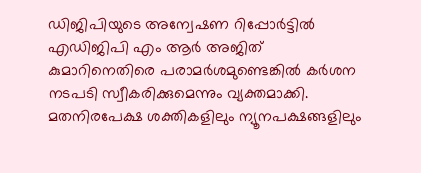ഡിജിപിയുടെ അന്വേഷണ റിപ്പോർട്ടിൽ എഡിജിപി എം ആർ അജിത് കുമാറിനെതിരെ പരാമർശമുണ്ടെങ്കിൽ കർശന നടപടി സ്വീകരിക്കുമെന്നും വ്യക്തമാക്കി.
മതനിരപേക്ഷ ശക്തികളിലും ന്യൂനപക്ഷങ്ങളിലും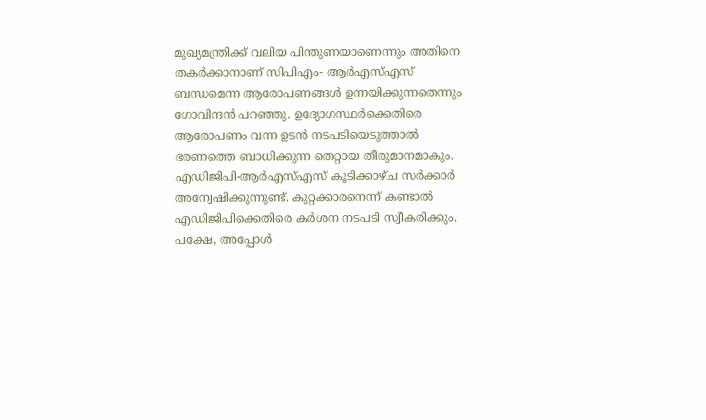മുഖ്യമന്ത്രിക്ക് വലിയ പിന്തുണയാണെന്നും അതിനെ തകർക്കാനാണ് സിപിഎം- ആര്‍എസ്എസ് ബന്ധമെന്ന ആരോപണങ്ങള്‍ ഉന്നയിക്കുന്നതെന്നും ഗോവിന്ദൻ പറഞ്ഞു. ഉദ്യോഗസ്ഥർക്കെതിരെ ആരോപണം വന്ന ഉടൻ നടപടിയെടുത്താൽ ഭരണത്തെ ബാധിക്കുന്ന തെറ്റായ തീരുമാനമാകും. എഡിജിപി-ആർഎസ്എസ് കൂടിക്കാഴ്ച സർക്കാർ അന്വേഷിക്കുന്നുണ്ട്. കുറ്റക്കാരനെന്ന് കണ്ടാൽ എഡിജിപിക്കെതിരെ കർശന നടപടി സ്വീകരിക്കും. പക്ഷേ, അപ്പോൾ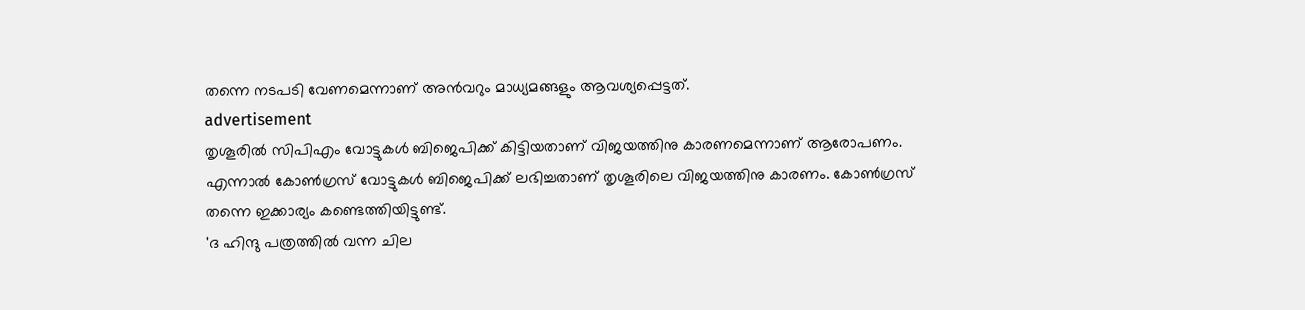തന്നെ നടപടി വേണമെന്നാണ് അൻവറും മാധ്യമങ്ങളും ആവശ്യപ്പെട്ടത്.
advertisement
തൃശൂരിൽ സിപിഎം വോട്ടുകൾ ബിജെപിക്ക് കിട്ടിയതാണ് വിജയത്തിനു കാരണമെന്നാണ് ആരോപണം. എന്നാൽ കോൺഗ്രസ് വോട്ടുകൾ ബിജെപിക്ക് ലഭിച്ചതാണ് തൃശൂരിലെ വിജയത്തിനു കാരണം. കോൺഗ്രസ് തന്നെ ഇക്കാര്യം കണ്ടെത്തിയിട്ടുണ്ട്.
'ദ ഹിന്ദു പത്രത്തിൽ വന്ന ചില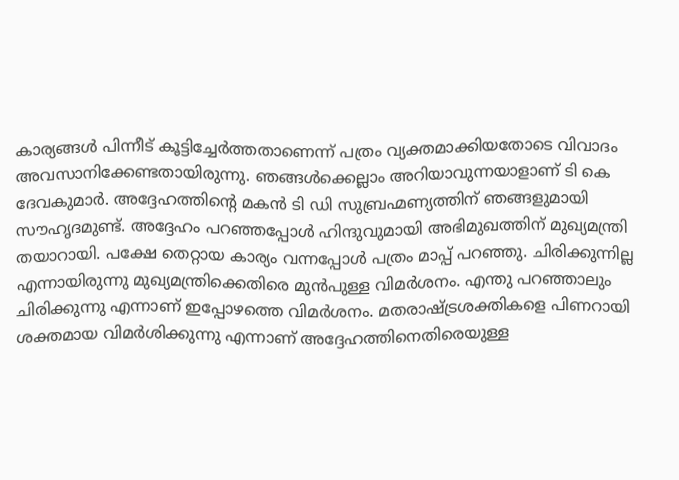കാര്യങ്ങൾ പിന്നീട് കൂട്ടിച്ചേർത്തതാണെന്ന് പത്രം വ്യക്തമാക്കിയതോടെ വിവാദം അവസാനിക്കേണ്ടതായിരുന്നു. ഞങ്ങൾക്കെല്ലാം അറിയാവുന്നയാളാണ് ടി കെ ദേവകുമാർ. അദ്ദേഹത്തിന്റെ മകന്‍ ടി ഡി സുബ്രഹ്മണ്യത്തിന് ഞങ്ങളുമായി സൗഹൃദമുണ്ട്. അദ്ദേഹം പറഞ്ഞപ്പോൾ ഹിന്ദുവുമായി അഭിമുഖത്തിന് മുഖ്യമന്ത്രി തയാറായി. പക്ഷേ തെറ്റായ കാര്യം വന്നപ്പോൾ പത്രം മാപ്പ് പറഞ്ഞു. ചിരിക്കുന്നില്ല എന്നായിരുന്നു മുഖ്യമന്ത്രിക്കെതിരെ മുൻപുള്ള വിമർശനം. എന്തു പറ‍ഞ്ഞാലും ചിരിക്കുന്നു എന്നാണ് ഇപ്പോഴത്തെ വിമർശനം. മതരാഷ്ട്രശക്തികളെ പിണറായി ശക്തമായ വിമർശിക്കുന്നു എന്നാണ് അദ്ദേഹത്തിനെതിരെയുള്ള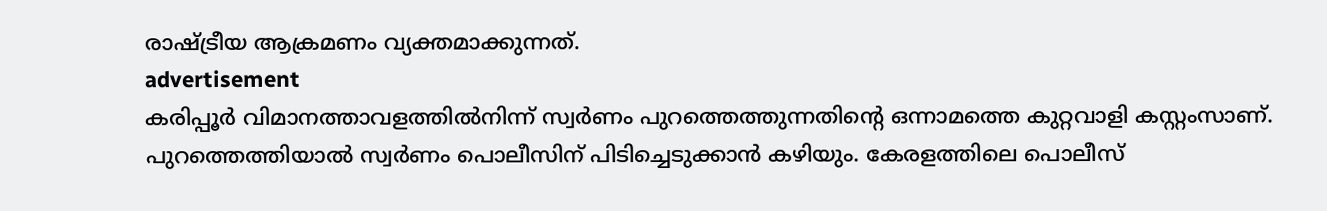രാഷ്ട്രീയ ആക്രമണം വ്യക്തമാക്കുന്നത്.
advertisement
കരിപ്പൂർ വിമാനത്താവളത്തിൽനിന്ന് സ്വർണം പുറത്തെത്തുന്നതിന്റെ ഒന്നാമത്തെ കുറ്റവാളി കസ്റ്റംസാണ്. പുറത്തെത്തിയാൽ സ്വർണം പൊലീസിന് പിടിച്ചെടുക്കാൻ കഴിയും. കേരളത്തിലെ പൊലീസ്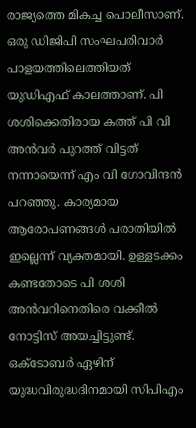രാജ്യത്തെ മികച്ച പൊലീസാണ്. ഒരു ഡിജിപി സംഘപരിവാർ പാളയത്തിലെത്തിയത് യുഡിഎഫ് കാലത്താണ്. പി ശശിക്കെതിരായ കത്ത് പി വി അൻവർ പുറത്ത് വിട്ടത് നന്നായെന്ന് എം വി ഗോവിന്ദന്‍ പറഞ്ഞു. കാര്യമായ ആരോപണങ്ങൾ പരാതിയിൽ ഇല്ലെന്ന് വ്യക്തമായി. ഉള്ളടക്കം കണ്ടതോടെ പി ശശി അൻവറിനെതിരെ വക്കീൽ നോട്ടിസ് അയച്ചിട്ടുണ്ട്. ഒക്ടോബർ ഏഴിന് യുദ്ധവിരുദ്ധദിനമായി സിപിഎം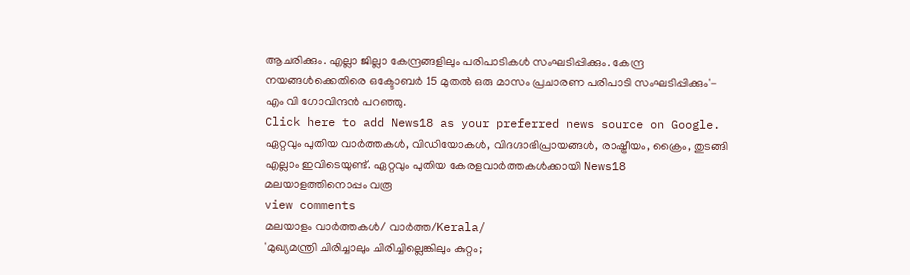ആചരിക്കും. എല്ലാ ജില്ലാ കേന്ദ്രങ്ങളിലും പരിപാടികൾ സംഘടിപ്പിക്കും. കേന്ദ്ര നയങ്ങൾക്കെതിരെ ഒക്ടോബർ 15 മുതൽ ഒരു മാസം പ്രചാരണ പരിപാടി സംഘടിപ്പിക്കും'- എം വി ഗോവിന്ദൻ പറഞ്ഞു.
Click here to add News18 as your preferred news source on Google.
ഏറ്റവും പുതിയ വാർത്തകൾ, വിഡിയോകൾ, വിദഗ്ദാഭിപ്രായങ്ങൾ, രാഷ്ട്രീയം, ക്രൈം, തുടങ്ങി എല്ലാം ഇവിടെയുണ്ട്. ഏറ്റവും പുതിയ കേരളവാർത്തകൾക്കായി News18 മലയാളത്തിനൊപ്പം വരൂ
view comments
മലയാളം വാർത്തകൾ/ വാർത്ത/Kerala/
'മുഖ്യമന്ത്രി ചിരിച്ചാലും ചിരിച്ചില്ലെങ്കിലും കുറ്റം;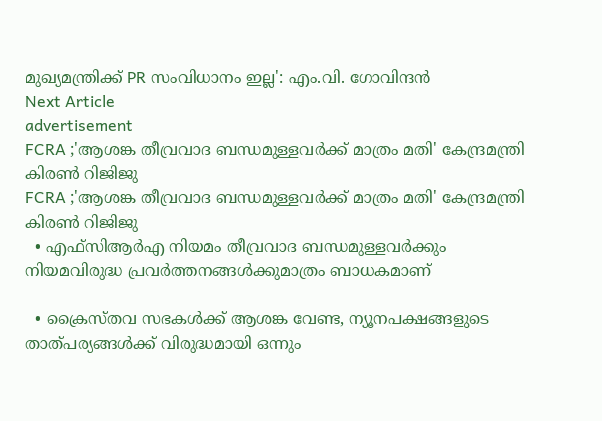മുഖ്യമന്ത്രിക്ക് PR സംവിധാനം ഇല്ല': എം.വി. ഗോവിന്ദൻ
Next Article
advertisement
FCRA ;'ആശങ്ക തീവ്രവാദ ബന്ധമുള്ളവർക്ക് മാത്രം മതി' കേന്ദ്രമന്ത്രി കിരണ്‍ റിജിജു
FCRA ;'ആശങ്ക തീവ്രവാദ ബന്ധമുള്ളവർക്ക് മാത്രം മതി' കേന്ദ്രമന്ത്രി കിരണ്‍ റിജിജു
  • എഫ്‌സിആർഎ നിയമം തീവ്രവാദ ബന്ധമുള്ളവർക്കും നിയമവിരുദ്ധ പ്രവർത്തനങ്ങൾക്കുമാത്രം ബാധകമാണ്

  • ക്രൈസ്തവ സഭകൾക്ക് ആശങ്ക വേണ്ട, ന്യൂനപക്ഷങ്ങളുടെ താത്പര്യങ്ങൾക്ക് വിരുദ്ധമായി ഒന്നും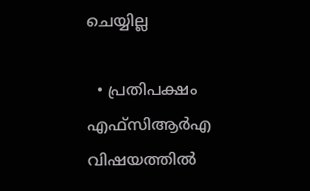ചെയ്യില്ല

  • പ്രതിപക്ഷം എഫ്‌സിആർഎ വിഷയത്തിൽ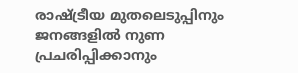രാഷ്ട്രീയ മുതലെടുപ്പിനും ജനങ്ങളിൽ നുണ പ്രചരിപ്പിക്കാനും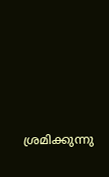ശ്രമിക്കുന്നു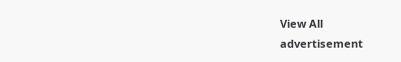View All
advertisement